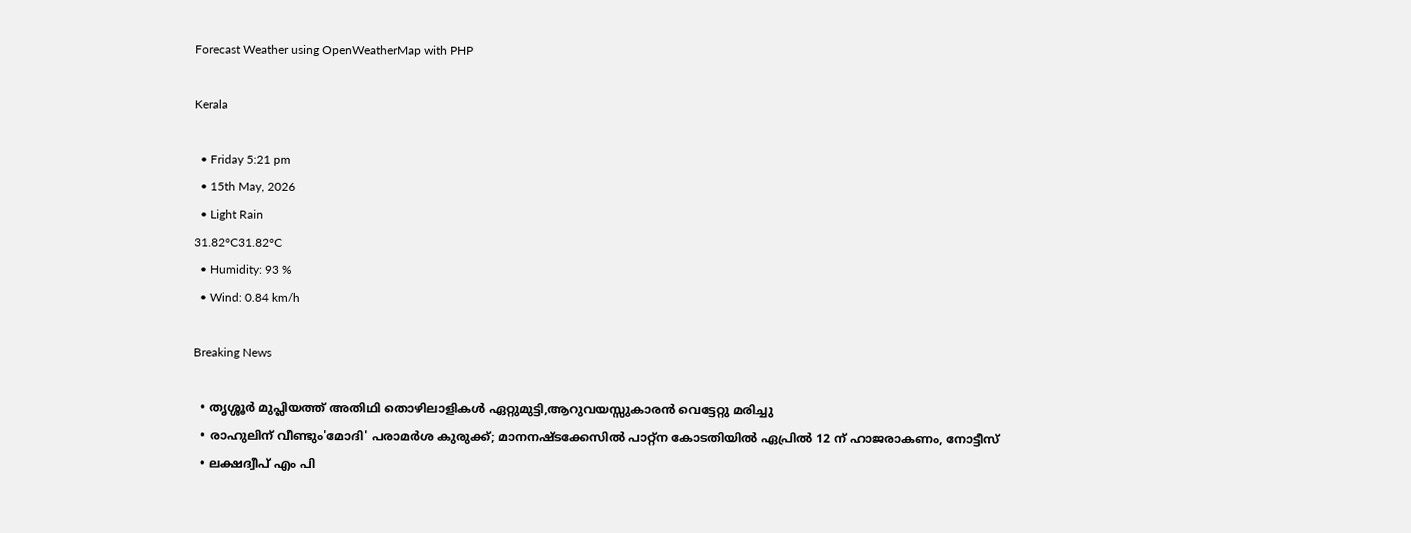Forecast Weather using OpenWeatherMap with PHP

Kerala

  • Friday 5:21 pm
  • 15th May, 2026
  • Light Rain
31.82°C31.82°C
  • Humidity: 93 %
  • Wind: 0.84 km/h

Breaking News

  • തൃശ്ശൂർ മുപ്ലിയത്ത് അതിഥി തൊഴിലാളികൾ ഏറ്റുമുട്ടി,ആറുവയസ്സുകാരൻ വെട്ടേറ്റു മരിച്ചു
  • രാഹുലിന് വീണ്ടും'മോദി' പരാമര്‍ശ കുരുക്ക്; മാനനഷ്ടക്കേസിൽ പാറ്റ്ന കോടതിയിൽ ഏപ്രിൽ 12 ന് ഹാജരാകണം, നോട്ടീസ്
  • ലക്ഷദ്വീപ് എം പി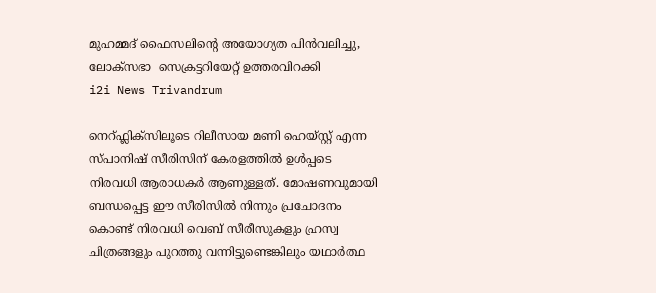മുഹമ്മദ് ഫൈസലിൻ്റെ അയോഗ്യത പിൻവലിച്ചു, ലോക്സഭാ  സെക്രട്ടറിയേറ്റ് ഉത്തരവിറക്കി
i2i News Trivandrum

നെറ്ഫ്ലിക്സിലൂടെ റിലീസായ മണി ഹെയ്‌സ്റ്റ് എന്ന സ്പാനിഷ് സീരിസിന് കേരളത്തിൽ ഉൾപ്പടെ നിരവധി ആരാധകർ ആണുള്ളത്. മോഷണവുമായി ബന്ധപ്പെട്ട ഈ സീരിസിൽ നിന്നും പ്രചോദനം കൊണ്ട് നിരവധി വെബ് സീരീസുകളും ഹ്രസ്വ ചിത്രങ്ങളും പുറത്തു വന്നിട്ടുണ്ടെങ്കിലും യഥാർത്ഥ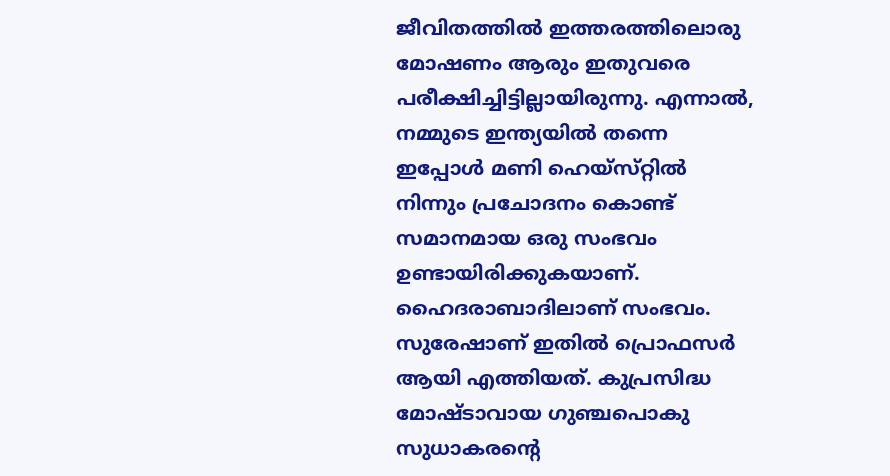ജീവിതത്തിൽ ഇത്തരത്തിലൊരു മോഷണം ആരും ഇതുവരെ പരീക്ഷിച്ചിട്ടില്ലായിരുന്നു. എന്നാൽ, നമ്മുടെ ഇന്ത്യയിൽ തന്നെ ഇപ്പോൾ മണി ഹെയ്‌സ്‌റ്റിൽ നിന്നും പ്രചോദനം കൊണ്ട് സമാനമായ ഒരു സംഭവം ഉണ്ടായിരിക്കുകയാണ്. ഹൈദരാബാദിലാണ് സംഭവം. സുരേഷാണ് ഇതിൽ പ്രൊഫസർ ആയി എത്തിയത്. കുപ്രസിദ്ധ മോഷ്ടാവായ ഗുഞ്ചപൊകു സുധാകരന്റെ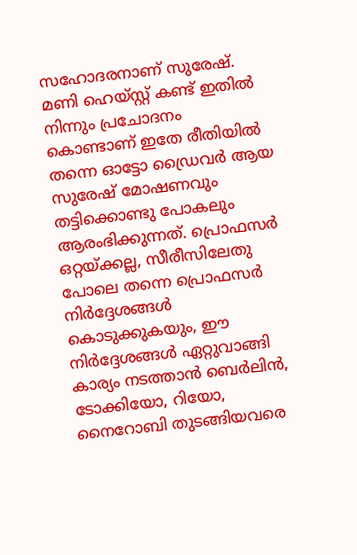സഹോദരനാണ് സുരേഷ്. മണി ഹെയ്‌സ്റ്റ് കണ്ട് ഇതിൽ നിന്നും പ്രചോദനം കൊണ്ടാണ് ഇതേ രീതിയിൽ തന്നെ ഓട്ടോ ഡ്രൈവർ ആയ സുരേഷ് മോഷണവും തട്ടിക്കൊണ്ടു പോകലും ആരംഭിക്കുന്നത്. പ്രൊഫസർ ഒറ്റയ്ക്കല്ല, സീരീസിലേതു പോലെ തന്നെ പ്രൊഫസർ നിർദ്ദേശങ്ങൾ കൊടുക്കുകയും, ഈ നിർദ്ദേശങ്ങൾ ഏറ്റുവാങ്ങി കാര്യം നടത്താൻ ബെർലിൻ, ടോക്കിയോ, റിയോ, നൈറോബി തുടങ്ങിയവരെ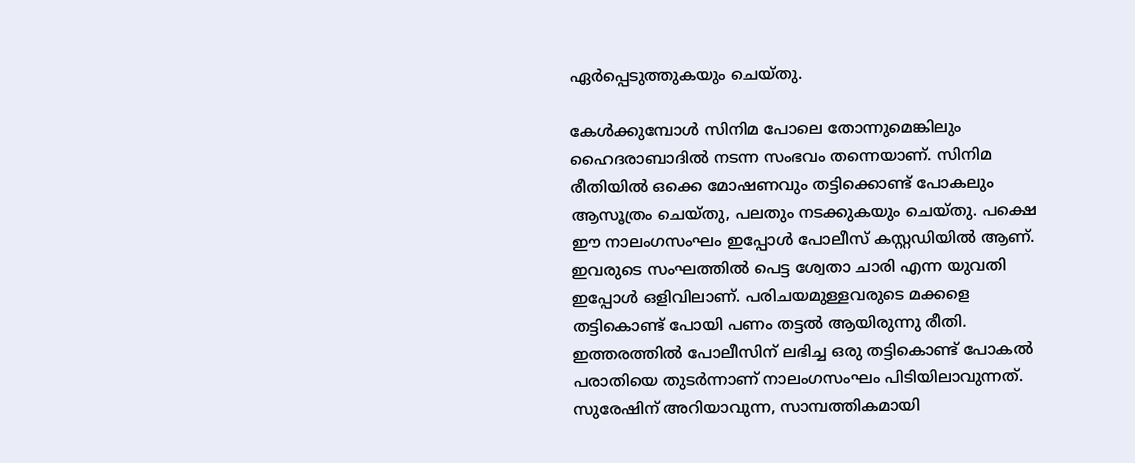ഏർപ്പെടുത്തുകയും ചെയ്തു.

കേൾക്കുമ്പോൾ സിനിമ പോലെ തോന്നുമെങ്കിലും ഹൈദരാബാദിൽ നടന്ന സംഭവം തന്നെയാണ്. സിനിമ രീതിയിൽ ഒക്കെ മോഷണവും തട്ടിക്കൊണ്ട് പോകലും ആസൂത്രം ചെയ്തു, പലതും നടക്കുകയും ചെയ്തു. പക്ഷെ ഈ നാലംഗസംഘം ഇപ്പോൾ പോലീസ് കസ്റ്റഡിയിൽ ആണ്. ഇവരുടെ സംഘത്തിൽ പെട്ട ശ്വേതാ ചാരി എന്ന യുവതി ഇപ്പോൾ ഒളിവിലാണ്. പരിചയമുള്ളവരുടെ മക്കളെ തട്ടികൊണ്ട് പോയി പണം തട്ടൽ ആയിരുന്നു രീതി. ഇത്തരത്തിൽ പോലീസിന് ലഭിച്ച ഒരു തട്ടികൊണ്ട് പോകൽ പരാതിയെ തുടർന്നാണ് നാലംഗസംഘം പിടിയിലാവുന്നത്. സുരേഷിന് അറിയാവുന്ന, സാമ്പത്തികമായി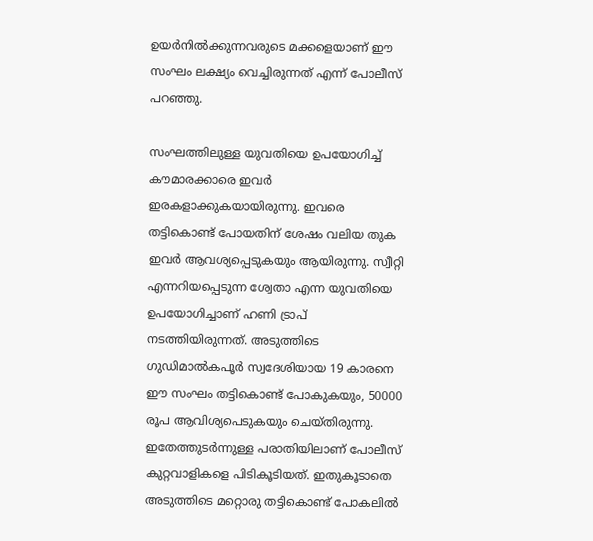ഉയർനിൽക്കുന്നവരുടെ മക്കളെയാണ് ഈ സംഘം ലക്ഷ്യം വെച്ചിരുന്നത് എന്ന് പോലീസ് പറഞ്ഞു.

സംഘത്തിലുള്ള യുവതിയെ ഉപയോഗിച്ച് കൗമാരക്കാരെ ഇവർ ഇരകളാക്കുകയായിരുന്നു. ഇവരെ തട്ടികൊണ്ട് പോയതിന് ശേഷം വലിയ തുക ഇവർ ആവശ്യപ്പെടുകയും ആയിരുന്നു. സ്വീറ്റി എന്നറിയപ്പെടുന്ന ശ്വേതാ എന്ന യുവതിയെ ഉപയോഗിച്ചാണ് ഹണി ട്രാപ് നടത്തിയിരുന്നത്. അടുത്തിടെ ഗുഡിമാൽകപൂർ സ്വദേശിയായ 19 കാരനെ ഈ സംഘം തട്ടികൊണ്ട് പോകുകയും, 50000 രൂപ ആവിശ്യപെടുകയും ചെയ്തിരുന്നു. ഇതേത്തുടർന്നുള്ള പരാതിയിലാണ് പോലീസ് കുറ്റവാളികളെ പിടികൂടിയത്. ഇതുകൂടാതെ അടുത്തിടെ മറ്റൊരു തട്ടികൊണ്ട് പോകലിൽ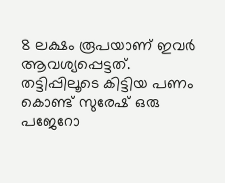8 ലക്ഷം രൂപയാണ് ഇവർ ആവശ്യപ്പെട്ടത്. തട്ടിപ്പിലൂടെ കിട്ടിയ പണം കൊണ്ട് സുരേഷ് ഒരു പജേറോ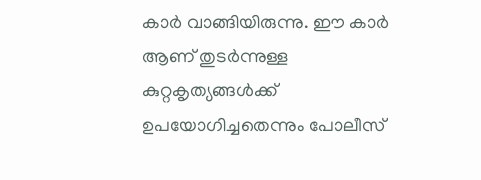കാർ വാങ്ങിയിരുന്നു. ഈ കാർ ആണ് തുടർന്നുള്ള കുറ്റകൃത്യങ്ങൾക്ക് ഉപയോഗിച്ചതെന്നും പോലീസ്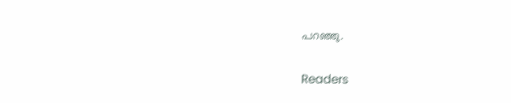പറഞ്ഞു.

Readers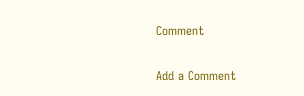Comment

Add a Comment